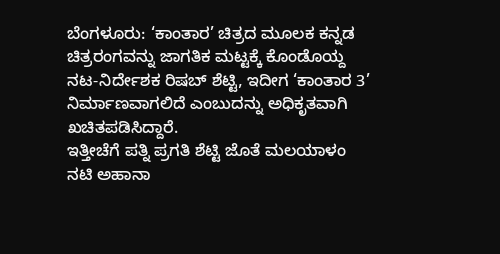ಬೆಂಗಳೂರು: ‘ಕಾಂತಾರ’ ಚಿತ್ರದ ಮೂಲಕ ಕನ್ನಡ ಚಿತ್ರರಂಗವನ್ನು ಜಾಗತಿಕ ಮಟ್ಟಕ್ಕೆ ಕೊಂಡೊಯ್ದ ನಟ-ನಿರ್ದೇಶಕ ರಿಷಬ್ ಶೆಟ್ಟಿ, ಇದೀಗ ‘ಕಾಂತಾರ 3’ ನಿರ್ಮಾಣವಾಗಲಿದೆ ಎಂಬುದನ್ನು ಅಧಿಕೃತವಾಗಿ ಖಚಿತಪಡಿಸಿದ್ದಾರೆ.
ಇತ್ತೀಚೆಗೆ ಪತ್ನಿ ಪ್ರಗತಿ ಶೆಟ್ಟಿ ಜೊತೆ ಮಲಯಾಳಂ ನಟಿ ಅಹಾನಾ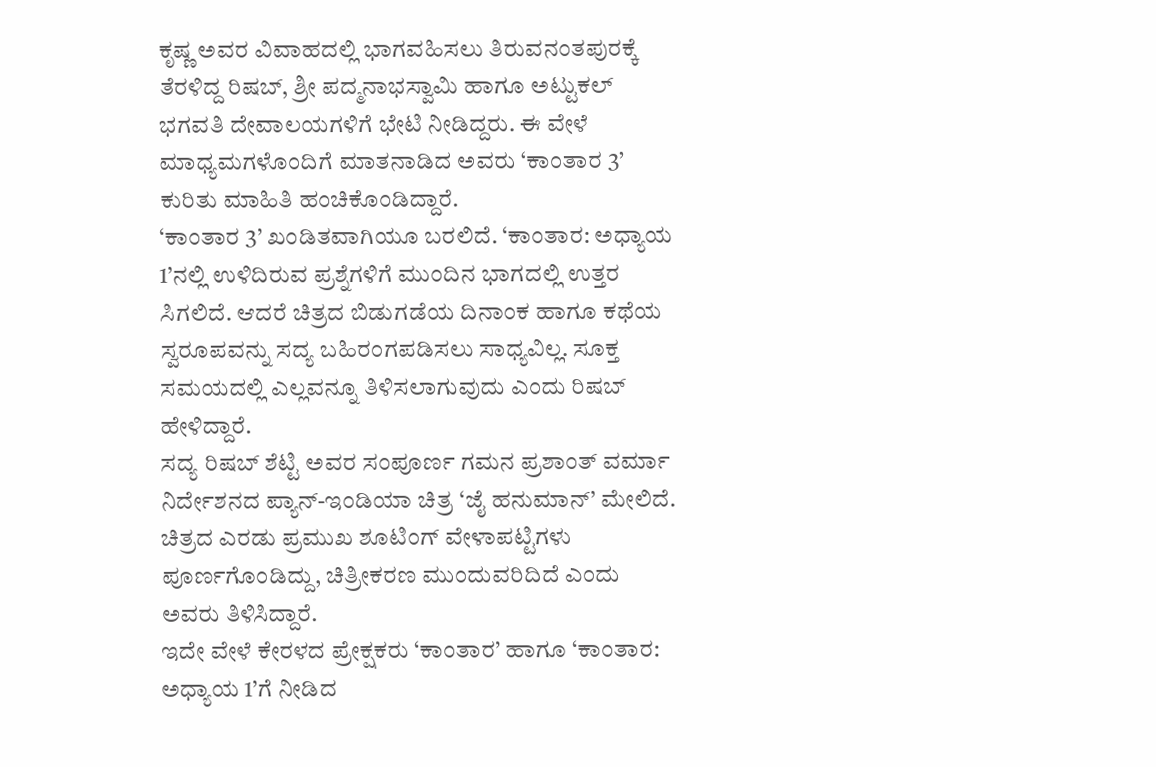ಕೃಷ್ಣ ಅವರ ವಿವಾಹದಲ್ಲಿ ಭಾಗವಹಿಸಲು ತಿರುವನಂತಪುರಕ್ಕೆ ತೆರಳಿದ್ದ ರಿಷಬ್, ಶ್ರೀ ಪದ್ಮನಾಭಸ್ವಾಮಿ ಹಾಗೂ ಅಟ್ಟುಕಲ್ ಭಗವತಿ ದೇವಾಲಯಗಳಿಗೆ ಭೇಟಿ ನೀಡಿದ್ದರು. ಈ ವೇಳೆ ಮಾಧ್ಯಮಗಳೊಂದಿಗೆ ಮಾತನಾಡಿದ ಅವರು ‘ಕಾಂತಾರ 3’ ಕುರಿತು ಮಾಹಿತಿ ಹಂಚಿಕೊಂಡಿದ್ದಾರೆ.
‘ಕಾಂತಾರ 3’ ಖಂಡಿತವಾಗಿಯೂ ಬರಲಿದೆ. ‘ಕಾಂತಾರ: ಅಧ್ಯಾಯ 1’ನಲ್ಲಿ ಉಳಿದಿರುವ ಪ್ರಶ್ನೆಗಳಿಗೆ ಮುಂದಿನ ಭಾಗದಲ್ಲಿ ಉತ್ತರ ಸಿಗಲಿದೆ. ಆದರೆ ಚಿತ್ರದ ಬಿಡುಗಡೆಯ ದಿನಾಂಕ ಹಾಗೂ ಕಥೆಯ ಸ್ವರೂಪವನ್ನು ಸದ್ಯ ಬಹಿರಂಗಪಡಿಸಲು ಸಾಧ್ಯವಿಲ್ಲ. ಸೂಕ್ತ ಸಮಯದಲ್ಲಿ ಎಲ್ಲವನ್ನೂ ತಿಳಿಸಲಾಗುವುದು ಎಂದು ರಿಷಬ್ ಹೇಳಿದ್ದಾರೆ.
ಸದ್ಯ ರಿಷಬ್ ಶೆಟ್ಟಿ ಅವರ ಸಂಪೂರ್ಣ ಗಮನ ಪ್ರಶಾಂತ್ ವರ್ಮಾ ನಿರ್ದೇಶನದ ಪ್ಯಾನ್-ಇಂಡಿಯಾ ಚಿತ್ರ ‘ಜೈ ಹನುಮಾನ್’ ಮೇಲಿದೆ. ಚಿತ್ರದ ಎರಡು ಪ್ರಮುಖ ಶೂಟಿಂಗ್ ವೇಳಾಪಟ್ಟಿಗಳು ಪೂರ್ಣಗೊಂಡಿದ್ದು, ಚಿತ್ರೀಕರಣ ಮುಂದುವರಿದಿದೆ ಎಂದು ಅವರು ತಿಳಿಸಿದ್ದಾರೆ.
ಇದೇ ವೇಳೆ ಕೇರಳದ ಪ್ರೇಕ್ಷಕರು ‘ಕಾಂತಾರ’ ಹಾಗೂ ‘ಕಾಂತಾರ: ಅಧ್ಯಾಯ 1’ಗೆ ನೀಡಿದ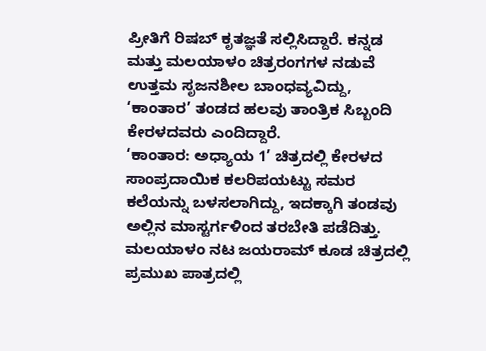ಪ್ರೀತಿಗೆ ರಿಷಬ್ ಕೃತಜ್ಞತೆ ಸಲ್ಲಿಸಿದ್ದಾರೆ. ಕನ್ನಡ ಮತ್ತು ಮಲಯಾಳಂ ಚಿತ್ರರಂಗಗಳ ನಡುವೆ ಉತ್ತಮ ಸೃಜನಶೀಲ ಬಾಂಧವ್ಯವಿದ್ದು, ‘ಕಾಂತಾರ’ ತಂಡದ ಹಲವು ತಾಂತ್ರಿಕ ಸಿಬ್ಬಂದಿ ಕೇರಳದವರು ಎಂದಿದ್ದಾರೆ.
‘ಕಾಂತಾರ: ಅಧ್ಯಾಯ 1’ ಚಿತ್ರದಲ್ಲಿ ಕೇರಳದ ಸಾಂಪ್ರದಾಯಿಕ ಕಲರಿಪಯಟ್ಟು ಸಮರ ಕಲೆಯನ್ನು ಬಳಸಲಾಗಿದ್ದು, ಇದಕ್ಕಾಗಿ ತಂಡವು ಅಲ್ಲಿನ ಮಾಸ್ಟರ್ಗಳಿಂದ ತರಬೇತಿ ಪಡೆದಿತ್ತು. ಮಲಯಾಳಂ ನಟ ಜಯರಾಮ್ ಕೂಡ ಚಿತ್ರದಲ್ಲಿ ಪ್ರಮುಖ ಪಾತ್ರದಲ್ಲಿ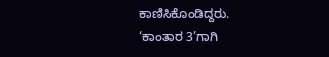ಕಾಣಿಸಿಕೊಂಡಿದ್ದರು.
‘ಕಾಂತಾರ 3’ಗಾಗಿ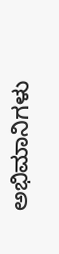ಅಭಿಮಾನಿಗಳು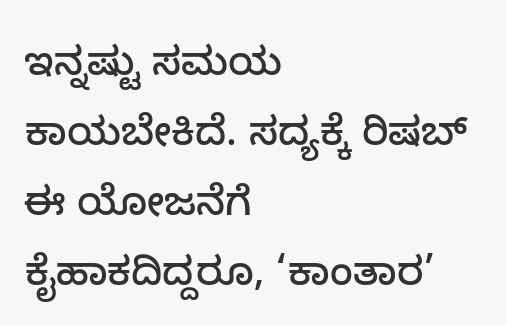ಇನ್ನಷ್ಟು ಸಮಯ ಕಾಯಬೇಕಿದೆ. ಸದ್ಯಕ್ಕೆ ರಿಷಬ್ ಈ ಯೋಜನೆಗೆ ಕೈಹಾಕದಿದ್ದರೂ, ‘ಕಾಂತಾರ’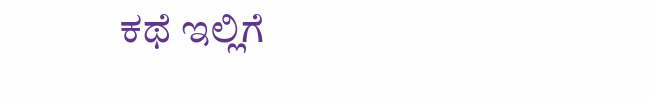ಕಥೆ ಇಲ್ಲಿಗೆ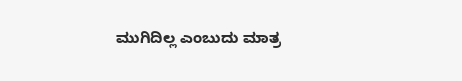ಮುಗಿದಿಲ್ಲ ಎಂಬುದು ಮಾತ್ರ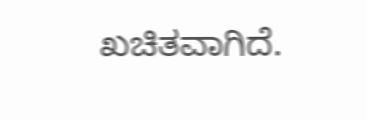ಖಚಿತವಾಗಿದೆ.